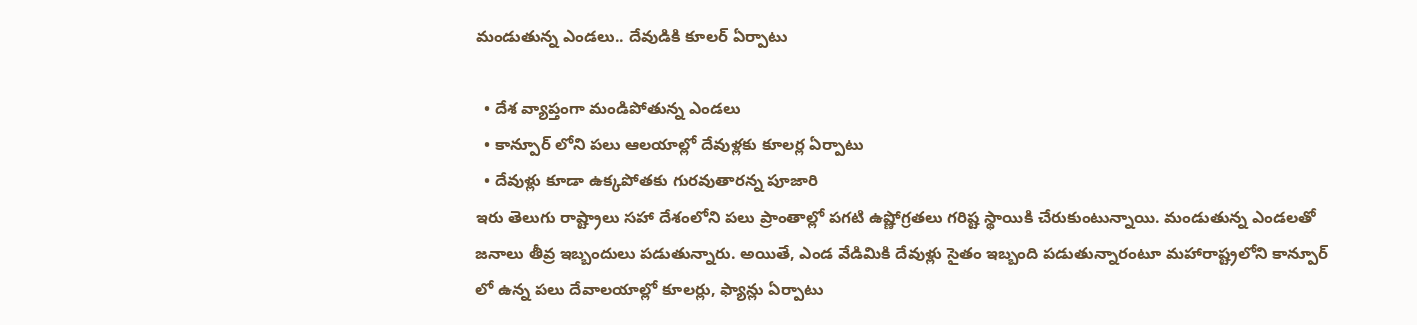మండుతున్న ఎండలు.. దేవుడికి కూలర్ ఏర్పాటు

  • దేశ వ్యాప్తంగా మండిపోతున్న ఎండలు
  • కాన్పూర్ లోని పలు ఆలయాల్లో దేవుళ్లకు కూలర్ల ఏర్పాటు
  • దేవుళ్లు కూడా ఉక్కపోతకు గురవుతారన్న పూజారి
ఇరు తెలుగు రాష్ట్రాలు సహా దేశంలోని పలు ప్రాంతాల్లో పగటి ఉష్ణోగ్రతలు గరిష్ట స్థాయికి చేరుకుంటున్నాయి. మండుతున్న ఎండలతో జనాలు తీవ్ర ఇబ్బందులు పడుతున్నారు. అయితే, ఎండ వేడిమికి దేవుళ్లు సైతం ఇబ్బంది పడుతున్నారంటూ మహారాష్ట్రలోని కాన్పూర్ లో ఉన్న పలు దేవాలయాల్లో కూలర్లు, ఫ్యాన్లు ఏర్పాటు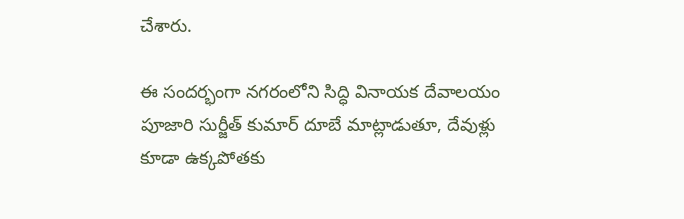చేశారు.

ఈ సందర్భంగా నగరంలోని సిద్ధి వినాయక దేవాలయం పూజారి సుర్జీత్ కుమార్ దూబే మాట్లాడుతూ, దేవుళ్లు కూడా ఉక్కపోతకు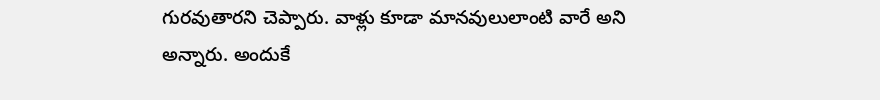గురవుతారని చెప్పారు. వాళ్లు కూడా మానవులులాంటి వారే అని అన్నారు. అందుకే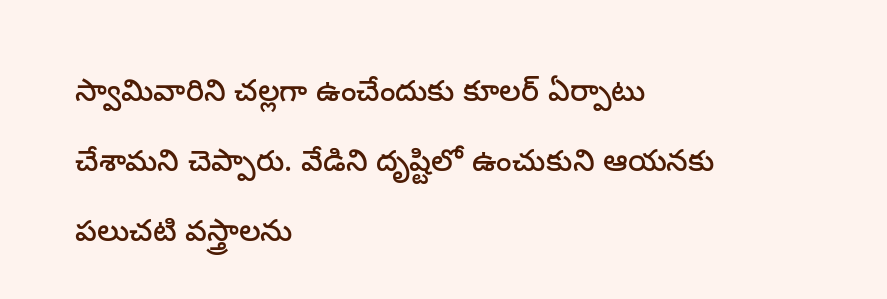స్వామివారిని చల్లగా ఉంచేందుకు కూలర్ ఏర్పాటు చేశామని చెప్పారు. వేడిని దృష్టిలో ఉంచుకుని ఆయనకు పలుచటి వస్త్రాలను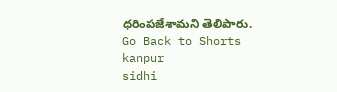ధరింపజేశామని తెలిపారు.
Go Back to Shorts
kanpur
sidhi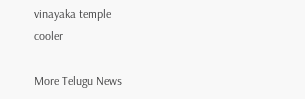vinayaka temple
cooler

More Telugu News